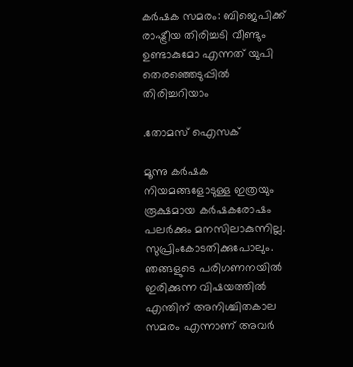കർഷക സമരം: ബിജെപിക്ക് രാഷ്ട്രീയ തിരിച്ചടി വീണ്ടും ഉണ്ടാകുമോ എന്നത് യുപി തെരഞ്ഞെടുപ്പിൽ തിരിച്ചറിയാം

.തോമസ് ഐസക്

മൂന്നു കർഷക നിയമങ്ങളോടുള്ള ഇത്രയും രൂക്ഷമായ കർഷകരോഷം പലർക്കും മനസിലാകുന്നില്ല. സുപ്രിംകോടതിക്കുപോലും. ഞങ്ങളുടെ പരിഗണനയിൽ ഇരിക്കുന്ന വിഷയത്തിൽ എന്തിന് അനിശ്ചിതകാല സമരം എന്നാണ് അവർ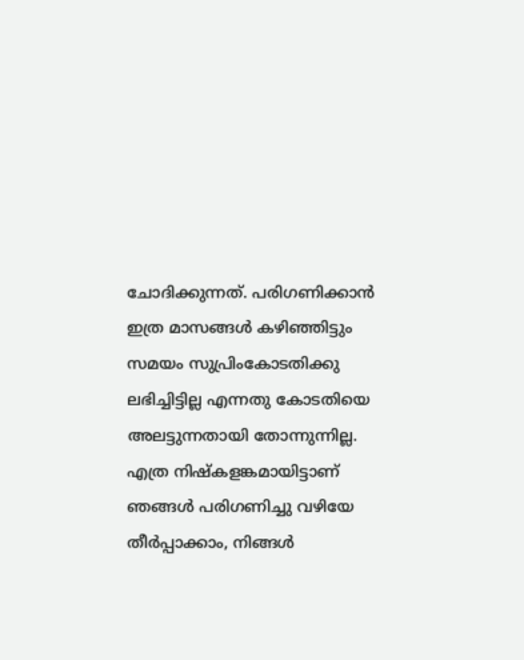ചോദിക്കുന്നത്. പരിഗണിക്കാൻ ഇത്ര മാസങ്ങൾ കഴിഞ്ഞിട്ടും സമയം സുപ്രിംകോടതിക്കു ലഭിച്ചിട്ടില്ല എന്നതു കോടതിയെ അലട്ടുന്നതായി തോന്നുന്നില്ല. എത്ര നിഷ്കളങ്കമായിട്ടാണ് ഞങ്ങൾ പരിഗണിച്ചു വഴിയേ തീർപ്പാക്കാം, നിങ്ങൾ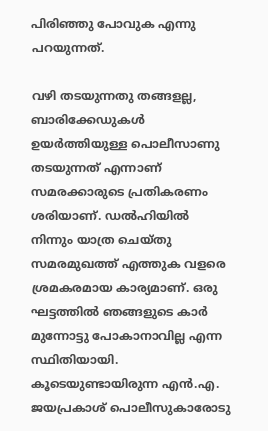പിരിഞ്ഞു പോവുക എന്നു പറയുന്നത്.

വഴി തടയുന്നതു തങ്ങളല്ല, ബാരിക്കേഡുകൾ ഉയർത്തിയുള്ള പൊലീസാണു തടയുന്നത് എന്നാണ് സമരക്കാരുടെ പ്രതികരണം ശരിയാണ്. ഡൽഹിയിൽ നിന്നും യാത്ര ചെയ്തു സമരമുഖത്ത് എത്തുക വളരെ ശ്രമകരമായ കാര്യമാണ്. ഒരു ഘട്ടത്തിൽ ഞങ്ങളുടെ കാർ മുന്നോട്ടു പോകാനാവില്ല എന്ന സ്ഥിതിയായി. കൂടെയുണ്ടായിരുന്ന എൻ.എ. ജയപ്രകാശ് പൊലീസുകാരോടു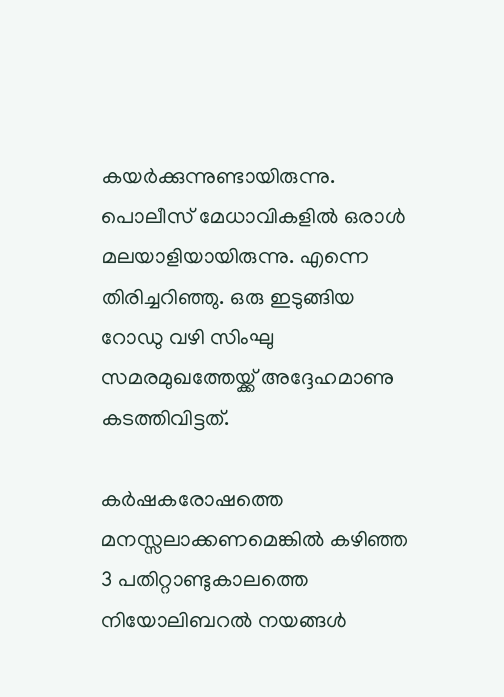കയർക്കുന്നുണ്ടായിരുന്നു. പൊലീസ് മേധാവികളിൽ ഒരാൾ മലയാളിയായിരുന്നു. എന്നെ തിരിച്ചറിഞ്ഞു. ഒരു ഇടുങ്ങിയ റോഡു വഴി സിംഘു സമരമുഖത്തേയ്ക്ക് അദ്ദേഹമാണു കടത്തിവിട്ടത്.

കർഷകരോഷത്തെ മനസ്സലാക്കണമെങ്കിൽ കഴിഞ്ഞ 3 പതിറ്റാണ്ടുകാലത്തെ നിയോലിബറൽ നയങ്ങൾ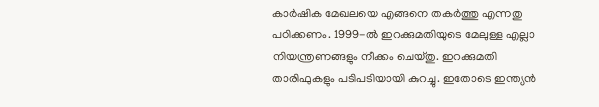കാർഷിക മേഖലയെ എങ്ങനെ തകർത്തു എന്നതു പഠിക്കണം. 1999-ൽ ഇറക്കുമതിയുടെ മേലുള്ള എല്ലാ നിയന്ത്രണങ്ങളും നീക്കം ചെയ്തു. ഇറക്കുമതി താരിഫുകളും പടിപടിയായി കുറച്ചു. ഇതോടെ ഇന്ത്യൻ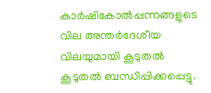കാർഷികോൽപ്പന്നങ്ങളുടെ വില അന്തർദേശീയ വിലയുമായി കൂടുതൽ കൂടുതൽ ബന്ധിപ്പിക്കപ്പെട്ടു.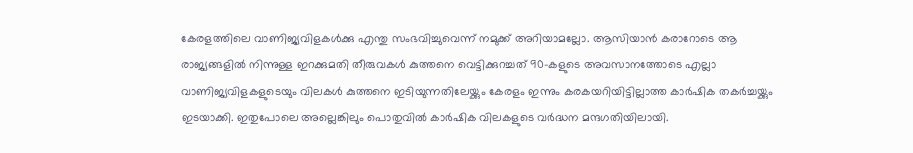കേരളത്തിലെ വാണിജ്യവിളകൾക്കു എന്തു സംഭവിച്ചുവെന്ന് നമുക്ക് അറിയാമല്ലോ. ആസിയാൻ കരാറോടെ ആ രാജ്യങ്ങളിൽ നിന്നുള്ള ഇറക്കുമതി തീരുവകൾ കുത്തനെ വെട്ടിക്കുറച്ചത് 90-കളുടെ അവസാനത്തോടെ എല്ലാ വാണിജ്യവിളകളുടെയും വിലകൾ കുത്തനെ ഇടിയുന്നതിലേയ്ക്കും കേരളം ഇന്നും കരകയറിയിട്ടില്ലാത്ത കാർഷിക തകർച്ചയ്ക്കും ഇടയാക്കി. ഇതുപോലെ അല്ലെങ്കിലും പൊതുവിൽ കാർഷിക വിലകളുടെ വർദ്ധന മന്ദഗതിയിലായി.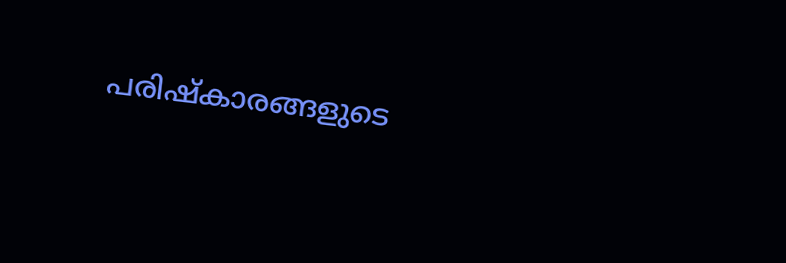പരിഷ്കാരങ്ങളുടെ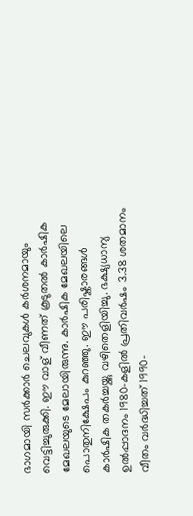ഭാഗമായി സർക്കാർ ചെലവുകൾ കർശനമായും വെട്ടിച്ചുരുക്കി. ഈ വാള് വീണത് കൂടുതൽ കാർഷിക മേഖലയുടെ മേലായിരുന്നു. കാർഷിക മേഖലയിലെ പൊതുനിക്ഷേപം കുറഞ്ഞു. ഈ പരിഷ്കാരങ്ങൾ കാർഷിക തകർച്ചയ്ക്കു വഴിതെളിയിച്ചു. ഭക്ഷ്യധാന്യ ഉൽപ്പാദനം 1980-കളിൽ പ്രതിവർഷം 3.38 ശതമാനം വീതം വർദ്ധിച്ചത് 1990-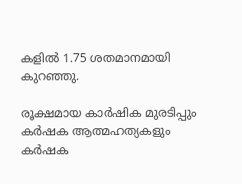കളിൽ 1.75 ശതമാനമായി കുറഞ്ഞു.

രൂക്ഷമായ കാർഷിക മുരടിപ്പും കർഷക ആത്മഹത്യകളും കർഷക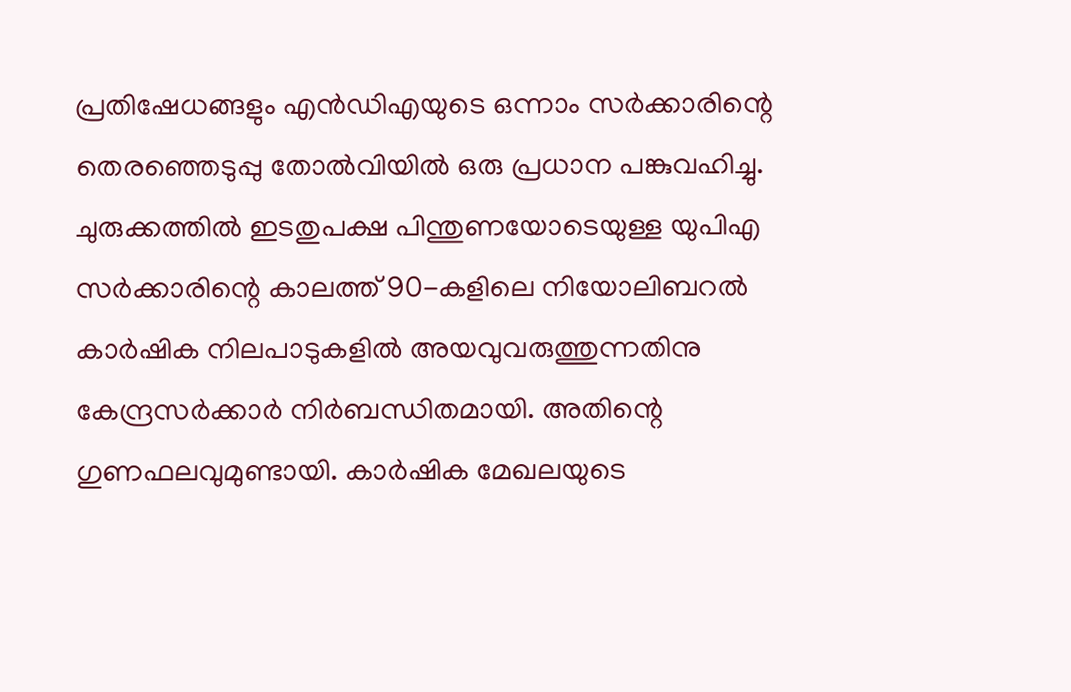പ്രതിഷേധങ്ങളും എൻഡിഎയുടെ ഒന്നാം സർക്കാരിന്റെ തെരഞ്ഞെടുപ്പു തോൽവിയിൽ ഒരു പ്രധാന പങ്കുവഹിച്ചു. ചുരുക്കത്തിൽ ഇടതുപക്ഷ പിന്തുണയോടെയുള്ള യുപിഎ സർക്കാരിന്റെ കാലത്ത് 90-കളിലെ നിയോലിബറൽ കാർഷിക നിലപാടുകളിൽ അയവുവരുത്തുന്നതിനു കേന്ദ്രസർക്കാർ നിർബന്ധിതമായി. അതിന്റെ ഗുണഫലവുമുണ്ടായി. കാർഷിക മേഖലയുടെ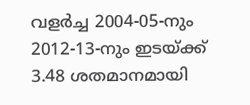വളർച്ച 2004-05-നും 2012-13-നും ഇടയ്ക്ക് 3.48 ശതമാനമായി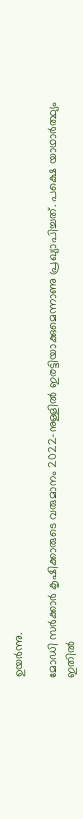ഉയർന്നു.

മോഡി സർക്കാർ കൃഷിക്കാരുടെ വരുമാനം 2022-നുള്ളിൽ ഇരട്ടിയാക്കുമെന്നാണു പ്രഖ്യാപിച്ചത്. പക്ഷെ യാഥാർത്ഥ്യം ഇതിൽ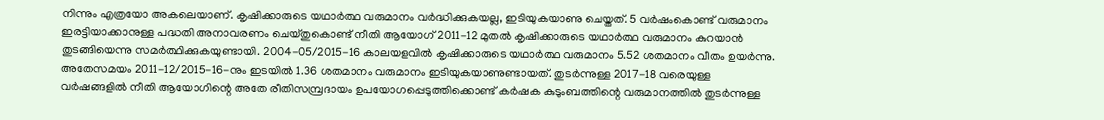നിന്നും എത്രയോ അകലെയാണ്. കൃഷിക്കാരുടെ യഥാർത്ഥ വരുമാനം വർദ്ധിക്കുകയല്ല, ഇടിയുകയാണു ചെയ്തത്. 5 വർഷംകൊണ്ട് വരുമാനം ഇരട്ടിയാക്കാനുള്ള പദ്ധതി അനാവരണം ചെയ്തുകൊണ്ട് നീതി ആയോഗ് 2011-12 മുതൽ കൃഷിക്കാരുടെ യഥാർത്ഥ വരുമാനം കുറയാൻ തുടങ്ങിയെന്നു സമർത്ഥിക്കുകയുണ്ടായി. 2004-05/2015-16 കാലയളവിൽ കൃഷിക്കാരുടെ യഥാർത്ഥ വരുമാനം 5.52 ശതമാനം വീതം ഉയർന്നു. അതേസമയം 2011-12/2015-16-നും ഇടയിൽ 1.36 ശതമാനം വരുമാനം ഇടിയുകയാണുണ്ടായത്. തുടർന്നുള്ള 2017-18 വരെയുള്ള വർഷങ്ങളിൽ നീതി ആയോഗിന്റെ അതേ രീതിസമ്പ്രദായം ഉപയോഗപ്പെടുത്തിക്കൊണ്ട് കർഷക കുടുംബത്തിന്റെ വരുമാനത്തിൽ തുടർന്നുള്ള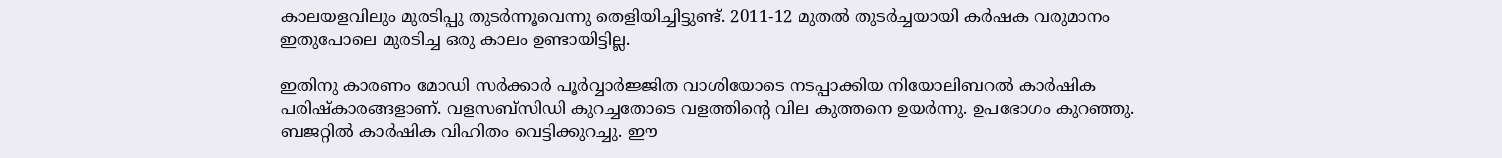കാലയളവിലും മുരടിപ്പു തുടർന്നൂവെന്നു തെളിയിച്ചിട്ടുണ്ട്. 2011-12 മുതൽ തുടർച്ചയായി കർഷക വരുമാനം ഇതുപോലെ മുരടിച്ച ഒരു കാലം ഉണ്ടായിട്ടില്ല.

ഇതിനു കാരണം മോഡി സർക്കാർ പൂർവ്വാർജ്ജിത വാശിയോടെ നടപ്പാക്കിയ നിയോലിബറൽ കാർഷിക പരിഷ്കാരങ്ങളാണ്. വളസബ്സിഡി കുറച്ചതോടെ വളത്തിന്റെ വില കുത്തനെ ഉയർന്നു. ഉപഭോഗം കുറഞ്ഞു. ബജറ്റിൽ കാർഷിക വിഹിതം വെട്ടിക്കുറച്ചു. ഈ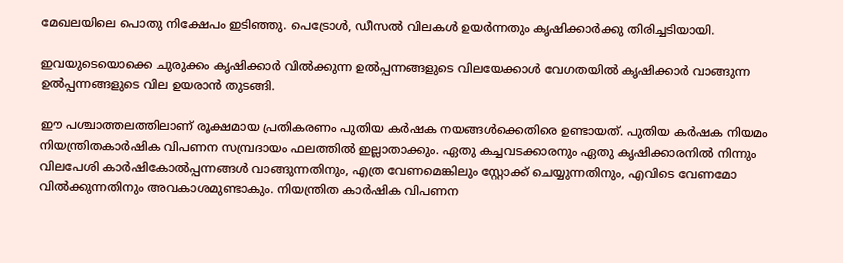മേഖലയിലെ പൊതു നിക്ഷേപം ഇടിഞ്ഞു. പെട്രോൾ, ഡീസൽ വിലകൾ ഉയർന്നതും കൃഷിക്കാർക്കു തിരിച്ചടിയായി.

ഇവയുടെയൊക്കെ ചുരുക്കം കൃഷിക്കാർ വിൽക്കുന്ന ഉൽപ്പന്നങ്ങളുടെ വിലയേക്കാൾ വേഗതയിൽ കൃഷിക്കാർ വാങ്ങുന്ന ഉൽപ്പന്നങ്ങളുടെ വില ഉയരാൻ തുടങ്ങി.

ഈ പശ്ചാത്തലത്തിലാണ് രൂക്ഷമായ പ്രതികരണം പുതിയ കർഷക നയങ്ങൾക്കെതിരെ ഉണ്ടായത്. പുതിയ കർഷക നിയമം നിയന്ത്രിതകാർഷിക വിപണന സമ്പ്രദായം ഫലത്തിൽ ഇല്ലാതാക്കും. ഏതു കച്ചവടക്കാരനും ഏതു കൃഷിക്കാരനിൽ നിന്നും വിലപേശി കാർഷികോൽപ്പന്നങ്ങൾ വാങ്ങുന്നതിനും, എത്ര വേണമെങ്കിലും സ്റ്റോക്ക് ചെയ്യുന്നതിനും, എവിടെ വേണമോ വിൽക്കുന്നതിനും അവകാശമുണ്ടാകും. നിയന്ത്രിത കാർഷിക വിപണന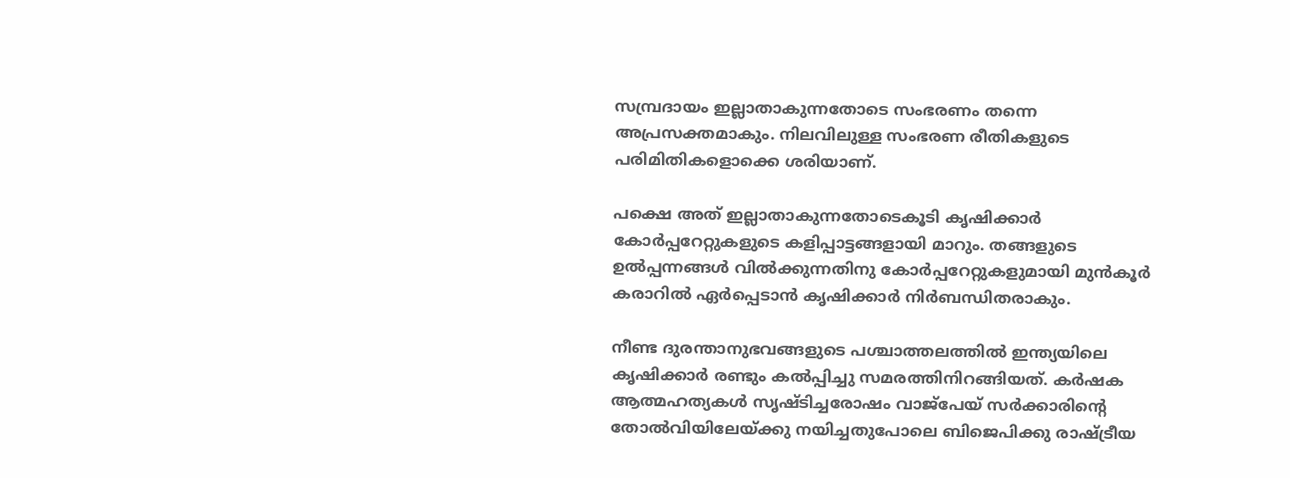സമ്പ്രദായം ഇല്ലാതാകുന്നതോടെ സംഭരണം തന്നെ അപ്രസക്തമാകും. നിലവിലുള്ള സംഭരണ രീതികളുടെ പരിമിതികളൊക്കെ ശരിയാണ്.

പക്ഷെ അത് ഇല്ലാതാകുന്നതോടെകൂടി കൃഷിക്കാർ കോർപ്പറേറ്റുകളുടെ കളിപ്പാട്ടങ്ങളായി മാറും. തങ്ങളുടെ ഉൽപ്പന്നങ്ങൾ വിൽക്കുന്നതിനു കോർപ്പറേറ്റുകളുമായി മുൻകൂർ കരാറിൽ ഏർപ്പെടാൻ കൃഷിക്കാർ നിർബന്ധിതരാകും.

നീണ്ട ദുരന്താനുഭവങ്ങളുടെ പശ്ചാത്തലത്തിൽ ഇന്ത്യയിലെ കൃഷിക്കാർ രണ്ടും കൽപ്പിച്ചു സമരത്തിനിറങ്ങിയത്. കർഷക ആത്മഹത്യകൾ സൃഷ്ടിച്ചരോഷം വാജ്പേയ് സർക്കാരിന്റെ തോൽവിയിലേയ്ക്കു നയിച്ചതുപോലെ ബിജെപിക്കു രാഷ്ട്രീയ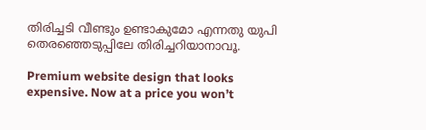തിരിച്ചടി വീണ്ടും ഉണ്ടാകുമോ എന്നതു യുപി തെരഞ്ഞെടുപ്പിലേ തിരിച്ചറിയാനാവൂ.

Premium website design that looks expensive. Now at a price you won’t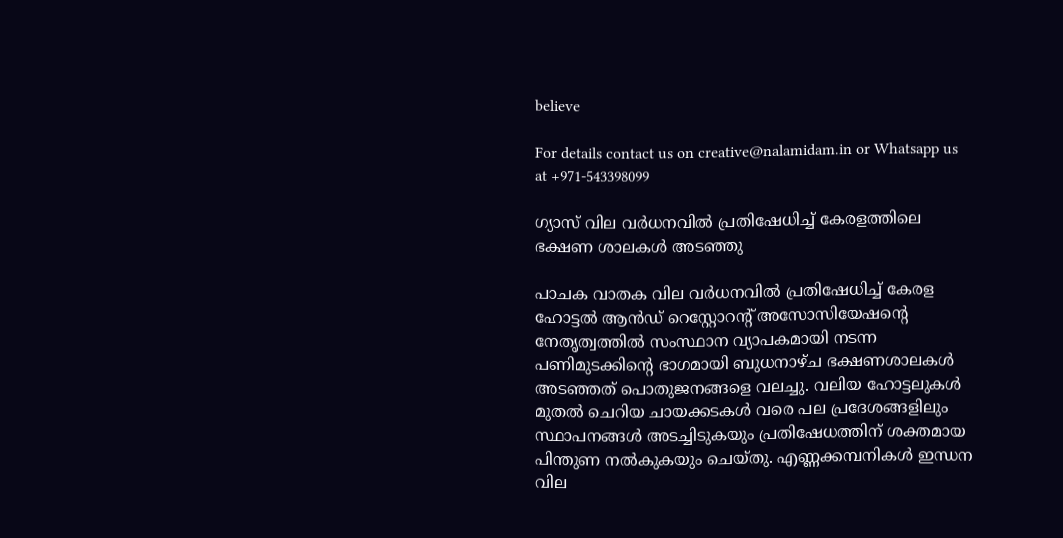believe

For details contact us on creative@nalamidam.in or Whatsapp us at +971-543398099

ഗ്യാസ് വില വർധനവിൽ പ്രതിഷേധിച്ച് കേരളത്തിലെ ഭക്ഷണ ശാലകൾ അടഞ്ഞു

പാചക വാതക വില വർധനവിൽ പ്രതിഷേധിച്ച് കേരള ഹോട്ടൽ ആൻഡ് റെസ്റ്റോറന്റ് അസോസിയേഷൻ്റെ നേതൃത്വത്തിൽ സംസ്ഥാന വ്യാപകമായി നടന്ന പണിമുടക്കിൻ്റെ ഭാഗമായി ബുധനാഴ്‌ച ഭക്ഷണശാലകൾ അടഞ്ഞത്‌ പൊതുജനങ്ങളെ വലച്ചു. വലിയ ഹോട്ടലുകൾ മുതൽ ചെറിയ ചായക്കടകൾ വരെ പല പ്രദേശങ്ങളിലും സ്ഥാപനങ്ങൾ അടച്ചിടുകയും പ്രതിഷേധത്തിന് ശക്തമായ പിന്തുണ നൽകുകയും ചെയ്‌തു. എണ്ണക്കമ്പനികൾ ഇന്ധന വില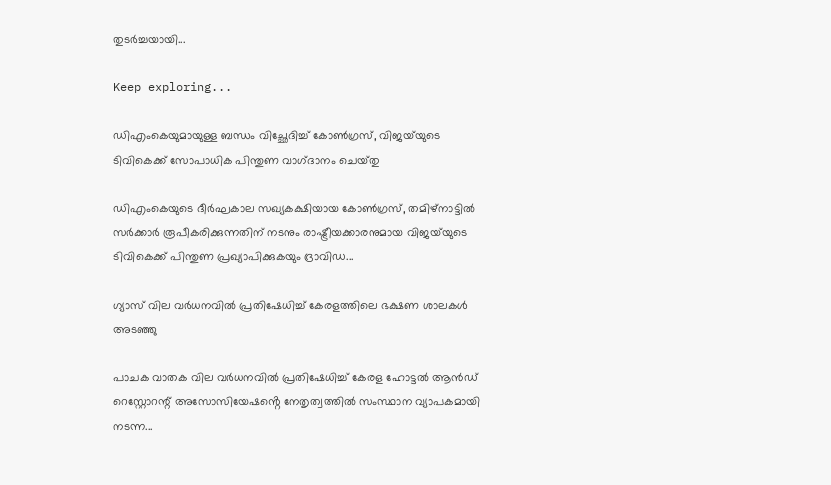തുടർച്ചയായി...

Keep exploring...

ഡിഎംകെയുമായുള്ള ബന്ധം വിച്ഛേദിച്ച് കോൺഗ്രസ്, വിജയ്‌യുടെ ടിവികെക്ക് സോപാധിക പിന്തുണ വാഗ്‌ദാനം ചെയ്‌തു

ഡിഎംകെയുടെ ദീർഘകാല സഖ്യകക്ഷിയായ കോൺഗ്രസ്, തമിഴ്‌നാട്ടിൽ സർക്കാർ രൂപീകരിക്കുന്നതിന് നടനും രാഷ്ട്രീയക്കാരനുമായ വിജയ്‌യുടെ ടിവികെക്ക് പിന്തുണ പ്രഖ്യാപിക്കുകയും ദ്രാവിഡ...

ഗ്യാസ് വില വർധനവിൽ പ്രതിഷേധിച്ച് കേരളത്തിലെ ഭക്ഷണ ശാലകൾ അടഞ്ഞു

പാചക വാതക വില വർധനവിൽ പ്രതിഷേധിച്ച് കേരള ഹോട്ടൽ ആൻഡ് റെസ്റ്റോറന്റ് അസോസിയേഷൻ്റെ നേതൃത്വത്തിൽ സംസ്ഥാന വ്യാപകമായി നടന്ന...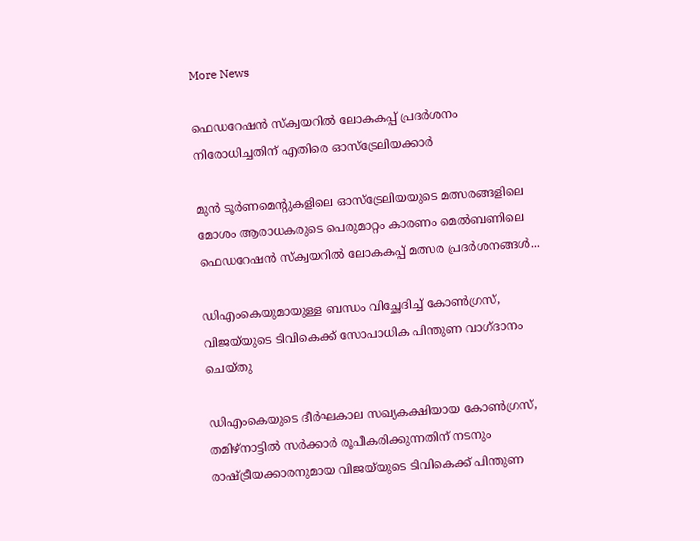More News

ഫെഡറേഷൻ സ്ക്വയറിൽ ലോകകപ്പ് പ്രദർശനം നിരോധിച്ചതിന് എതിരെ ഓസ്‌ട്രേലിയക്കാർ

മുൻ ടൂർണമെന്റുകളിലെ ഓസ്‌ട്രേലിയയുടെ മത്സരങ്ങളിലെ മോശം ആരാധകരുടെ പെരുമാറ്റം കാരണം മെൽബണിലെ ഫെഡറേഷൻ സ്ക്വയറിൽ ലോകകപ്പ് മത്സര പ്രദർശനങ്ങൾ...

ഡിഎംകെയുമായുള്ള ബന്ധം വിച്ഛേദിച്ച് കോൺഗ്രസ്, വിജയ്‌യുടെ ടിവികെക്ക് സോപാധിക പിന്തുണ വാഗ്‌ദാനം ചെയ്‌തു

ഡിഎംകെയുടെ ദീർഘകാല സഖ്യകക്ഷിയായ കോൺഗ്രസ്, തമിഴ്‌നാട്ടിൽ സർക്കാർ രൂപീകരിക്കുന്നതിന് നടനും രാഷ്ട്രീയക്കാരനുമായ വിജയ്‌യുടെ ടിവികെക്ക് പിന്തുണ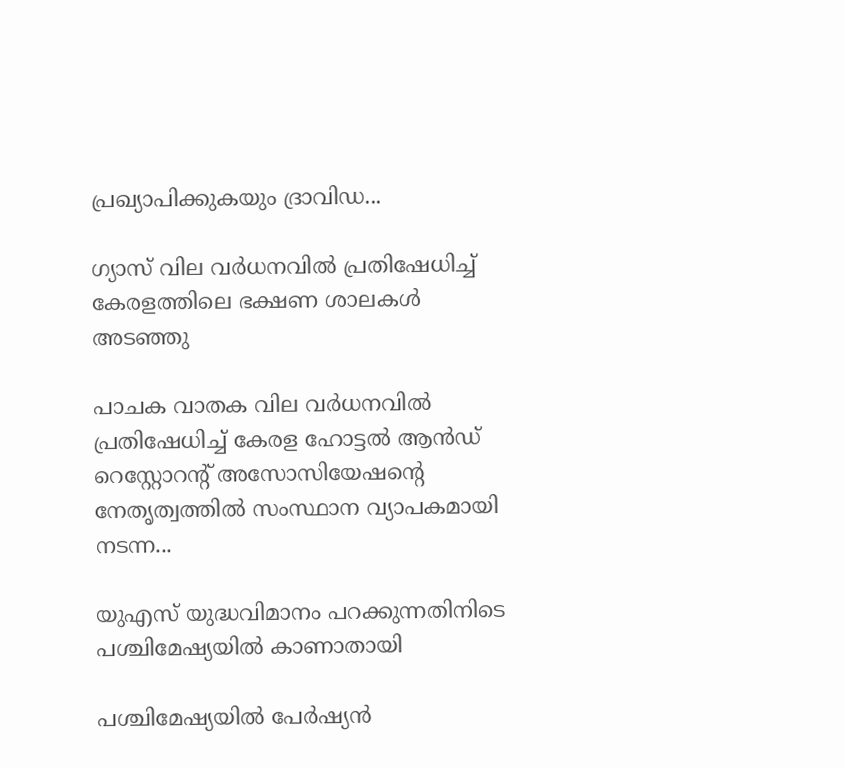പ്രഖ്യാപിക്കുകയും ദ്രാവിഡ...

ഗ്യാസ് വില വർധനവിൽ പ്രതിഷേധിച്ച് കേരളത്തിലെ ഭക്ഷണ ശാലകൾ അടഞ്ഞു

പാചക വാതക വില വർധനവിൽ പ്രതിഷേധിച്ച് കേരള ഹോട്ടൽ ആൻഡ് റെസ്റ്റോറന്റ് അസോസിയേഷൻ്റെ നേതൃത്വത്തിൽ സംസ്ഥാന വ്യാപകമായി നടന്ന...

യുഎസ് യുദ്ധവിമാനം പറക്കുന്നതിനിടെ പശ്ചിമേഷ്യയില്‍ കാണാതായി

പശ്ചിമേഷ്യയില്‍ പേര്‍ഷ്യന്‍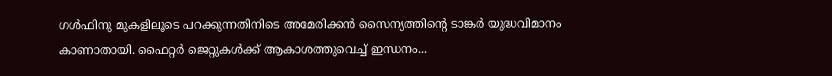ഗള്‍ഫിനു മുകളിലൂടെ പറക്കുന്നതിനിടെ അമേരിക്കന്‍ സൈന്യത്തിൻ്റെ ടാങ്കര്‍ യുദ്ധവിമാനം കാണാതായി. ഫൈറ്റര്‍ ജെറ്റുകള്‍ക്ക് ആകാശത്തുവെച്ച് ഇന്ധനം...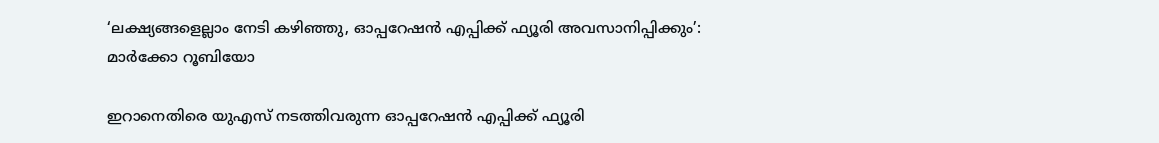‘ലക്ഷ്യങ്ങളെല്ലാം നേടി കഴിഞ്ഞു, ഓപ്പറേഷന്‍ എപ്പിക്ക് ഫ്യൂരി അവസാനിപ്പിക്കും’: മാര്‍ക്കോ റൂബിയോ

ഇറാനെതിരെ യുഎസ് നടത്തിവരുന്ന ഓപ്പറേഷന്‍ എപ്പിക്ക് ഫ്യൂരി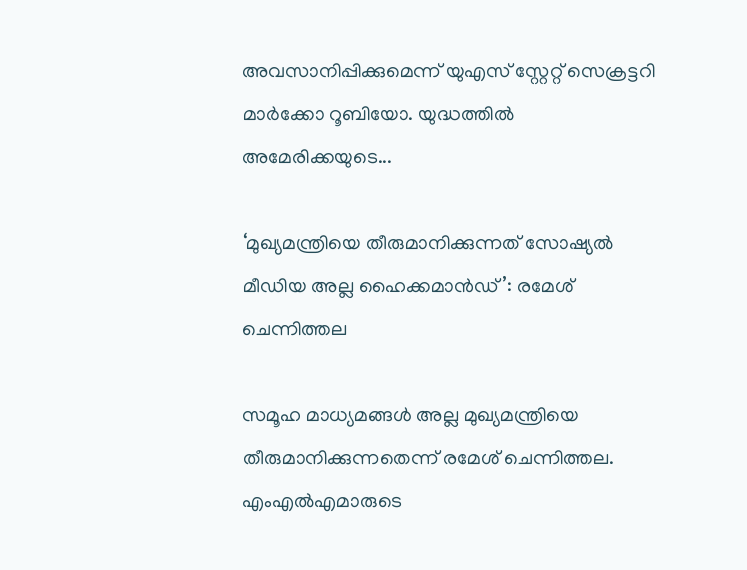അവസാനിപ്പിക്കുമെന്ന് യുഎസ് സ്റ്റേറ്റ് സെക്രട്ടറി മാര്‍ക്കോ റൂബിയോ. യുദ്ധത്തില്‍ അമേരിക്കയുടെ...

‘മുഖ്യമന്ത്രിയെ തീരുമാനിക്കുന്നത് സോഷ്യൽ മീഡിയ അല്ല ഹൈക്കമാൻഡ്’: രമേശ് ചെന്നിത്തല

സമൂഹ മാധ്യമങ്ങൾ അല്ല മുഖ്യമന്ത്രിയെ തീരുമാനിക്കുന്നതെന്ന് രമേശ്‌ ചെന്നിത്തല. എംഎൽഎമാരുടെ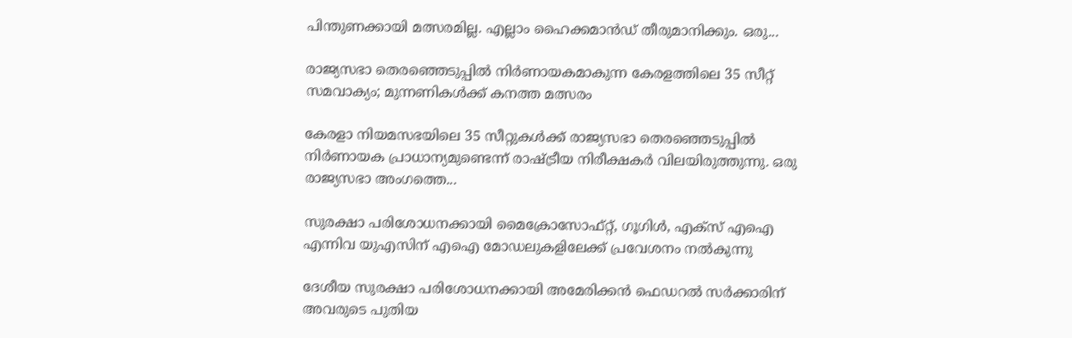പിന്തുണക്കായി മത്സരമില്ല. എല്ലാം ഹൈക്കമാൻഡ് തീരുമാനിക്കും. ഒരു...

രാജ്യസഭാ തെരഞ്ഞെടുപ്പിൽ നിർണായകമാകുന്ന കേരളത്തിലെ 35 സീറ്റ് സമവാക്യം; മുന്നണികൾക്ക് കനത്ത മത്സരം

കേരളാ നിയമസഭയിലെ 35 സീറ്റുകൾക്ക് രാജ്യസഭാ തെരഞ്ഞെടുപ്പിൽ നിർണായക പ്രാധാന്യമുണ്ടെന്ന് രാഷ്ട്രീയ നിരീക്ഷകർ വിലയിരുത്തുന്നു. ഒരു രാജ്യസഭാ അംഗത്തെ...

സുരക്ഷാ പരിശോധനക്കായി മൈക്രോസോഫ്റ്റ്, ഗൂഗിൾ, എക്‌സ് എഐ എന്നിവ യുഎസിന് എഐ മോഡലുകളിലേക്ക് പ്രവേശനം നൽകുന്നു

ദേശീയ സുരക്ഷാ പരിശോധനക്കായി അമേരിക്കൻ ഫെഡറൽ സർക്കാരിന് അവരുടെ പുതിയ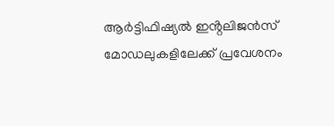ആർട്ടിഫിഷ്യൽ ഇൻ്റലിജൻസ് മോഡലുകളിലേക്ക് പ്രവേശനം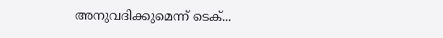അനുവദിക്കുമെന്ന് ടെക്...